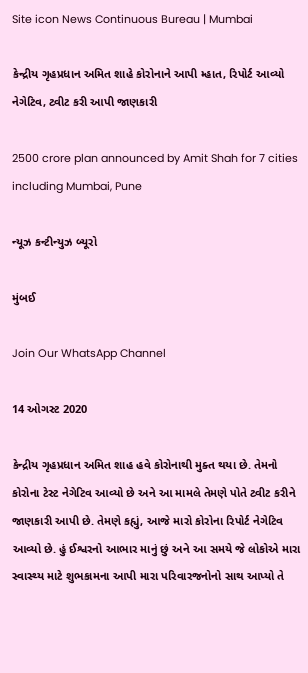Site icon News Continuous Bureau | Mumbai

કેન્દ્રીય ગૃહપ્રધાન અમિત શાહે કોરોનાને આપી મ્હાત, રિપોર્ટ આવ્યો નેગેટિવ, ટ્વીટ કરી આપી જાણકારી

2500 crore plan announced by Amit Shah for 7 cities including Mumbai, Pune

ન્યૂઝ કન્ટીન્યુઝ બ્યૂરો

મુંબઈ

Join Our WhatsApp Channel

14 ઓગસ્ટ 2020

કેન્દ્રીય ગૃહપ્રધાન અમિત શાહ હવે કોરોનાથી મુક્ત થયા છે. તેમનો કોરોના ટેસ્ટ નેગેટિવ આવ્યો છે અને આ મામલે તેમણે પોતે ટ્વીટ કરીને જાણકારી આપી છે. તેમણે કહ્યું, આજે મારો કોરોના રિપોર્ટ નેગેટિવ આવ્યો છે. હું ઈશ્વરનો આભાર માનું છું અને આ સમયે જે લોકોએ મારા સ્વાસ્થ્ય માટે શુભકામના આપી મારા પરિવારજનોનો સાથ આપ્યો તે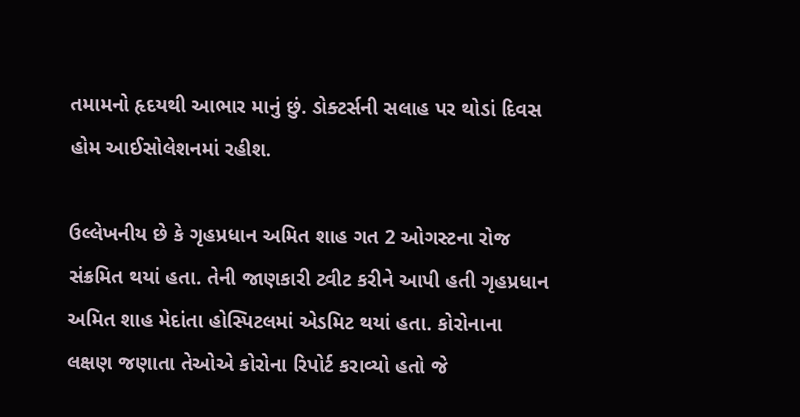તમામનો હૃદયથી આભાર માનું છું. ડોક્ટર્સની સલાહ પર થોડાં દિવસ હોમ આઈસોલેશનમાં રહીશ.

ઉલ્લેખનીય છે કે ગૃહપ્રધાન અમિત શાહ ગત 2 ઓગસ્ટના રોજ સંક્રમિત થયાં હતા. તેની જાણકારી ટ્વીટ કરીને આપી હતી ગૃહપ્રધાન અમિત શાહ મેદાંતા હોસ્પિટલમાં એડમિટ થયાં હતા. કોરોનાના લક્ષણ જણાતા તેઓએ કોરોના રિપોર્ટ કરાવ્યો હતો જે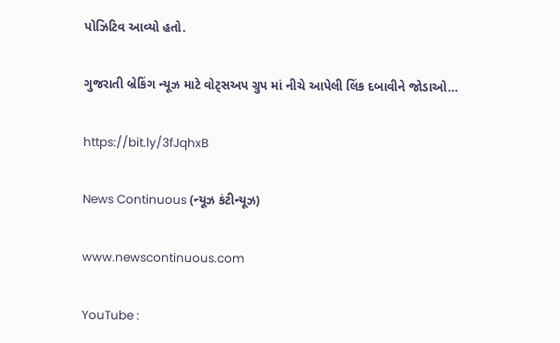પોઝિટિવ આવ્યો હતો.

ગુજરાતી બ્રેકિંગ ન્યૂઝ માટે વોટ્સઅપ ગ્રુપ માં નીચે આપેલી લિંક દબાવીને જોડાઓ…

https://bit.ly/3fJqhxB

News Continuous (ન્યૂઝ કંટીન્યૂઝ)

www.newscontinuous.com

YouTube :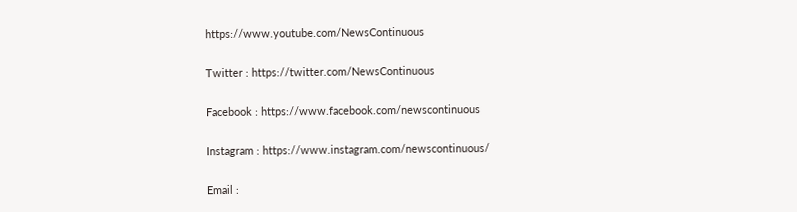https://www.youtube.com/NewsContinuous

Twitter : https://twitter.com/NewsContinuous

Facebook : https://www.facebook.com/newscontinuous

Instagram : https://www.instagram.com/newscontinuous/

Email :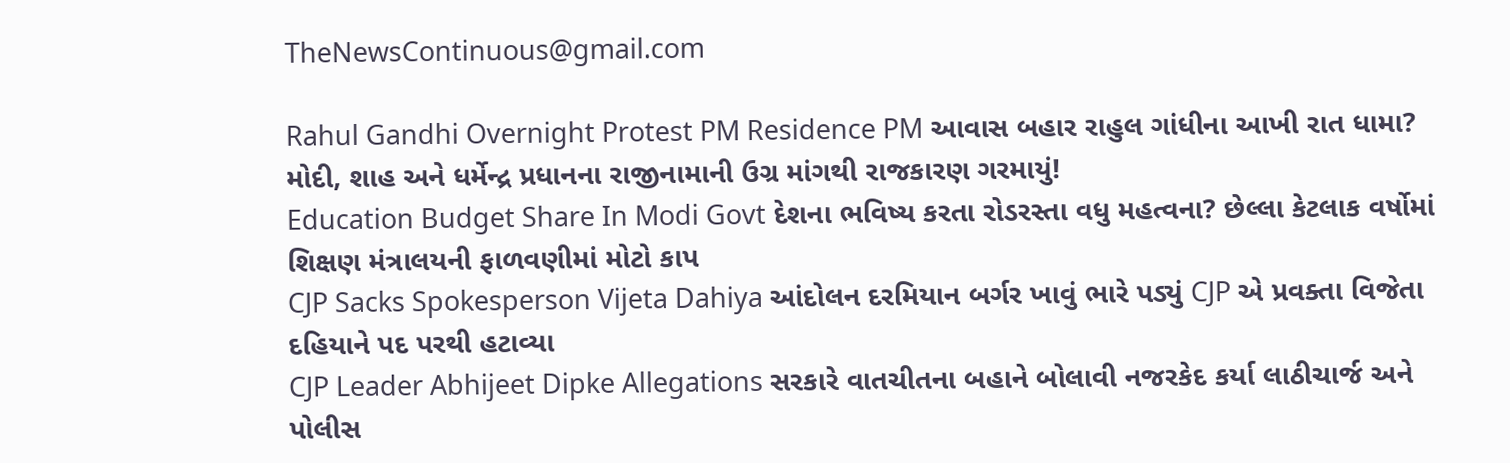TheNewsContinuous@gmail.com

Rahul Gandhi Overnight Protest PM Residence PM આવાસ બહાર રાહુલ ગાંધીના આખી રાત ધામા? મોદી, શાહ અને ધર્મેન્દ્ર પ્રધાનના રાજીનામાની ઉગ્ર માંગથી રાજકારણ ગરમાયું!
Education Budget Share In Modi Govt દેશના ભવિષ્ય કરતા રોડરસ્તા વધુ મહત્વના? છેલ્લા કેટલાક વર્ષોમાં શિક્ષણ મંત્રાલયની ફાળવણીમાં મોટો કાપ
CJP Sacks Spokesperson Vijeta Dahiya આંદોલન દરમિયાન બર્ગર ખાવું ભારે પડ્યું CJP એ પ્રવક્તા વિજેતા દહિયાને પદ પરથી હટાવ્યા
CJP Leader Abhijeet Dipke Allegations સરકારે વાતચીતના બહાને બોલાવી નજરકેદ કર્યા લાઠીચાર્જ અને પોલીસ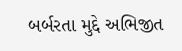બર્બરતા મુદ્દે અભિજીત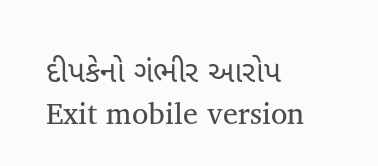દીપકેનો ગંભીર આરોપ
Exit mobile version